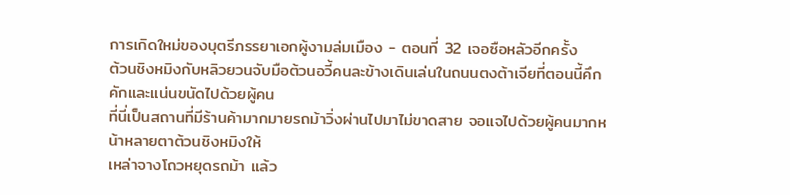การเกิดใหม่ของบุตรีภรรยาเอกผู้งามล่มเมือง - ตอนที่ 32 เจอซือหลัวอีกครั้ง
ต้วนชิงหมิงกับหลิวยวนจับมือต้วนอวี้คนละข้างเดินเล่นในถนนตงต้าเจียที่ตอนนี้คึกคักและแน่นขนัดไปด้วยผู้คน
ที่นี่เป็นสถานที่มีร้านค้ามากมายรถม้าวิ่งผ่านไปมาไม่ขาดสาย จอแจไปด้วยผู้คนมากหน้าหลายตาต้วนชิงหมิงให้
เหล่าจางโถวหยุดรถม้า แล้ว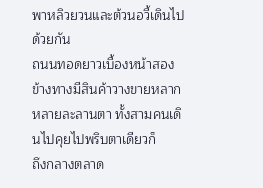พาหลิวยวนและต้วนอวี้เดินไปด้วยกัน
ถนนทอดยาวเบื้องหน้าสองข้างทางมีสินค้าวางขายหลากหลายละลานตา ทั้งสามคนเดินไปคุยไปพริบตาเดียวก็
ถึงกลางตลาด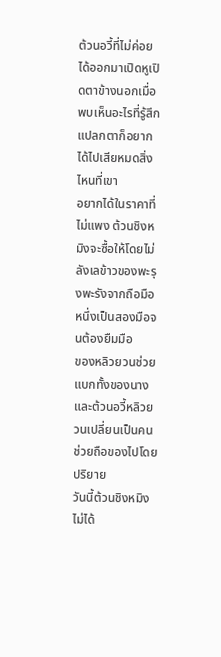ต้วนอวี้ที่ไม่ค่อยได้ออกมาเปิดหูเปิดตาข้างนอกเมื่อพบเห็นอะไรที่รู้สึกแปลกตาก็อยากได้ไปเสียหมดสิ่งไหนที่เขา
อยากได้ในราคาที่ไม่แพง ต้วนชิงหมิงจะซื้อให้โดยไม่ลังเลข้าวของพะรุงพะรังจากถือมือหนึ่งเป็นสองมือจนต้องยืมมือ
ของหลิวยวนช่วยแบกทั้งของนางและต้วนอวี้หลิวยวนเปลี่ยนเป็นคนช่วยถือของไปโดยปริยาย
วันนี้ต้วนชิงหมิงไม่ได้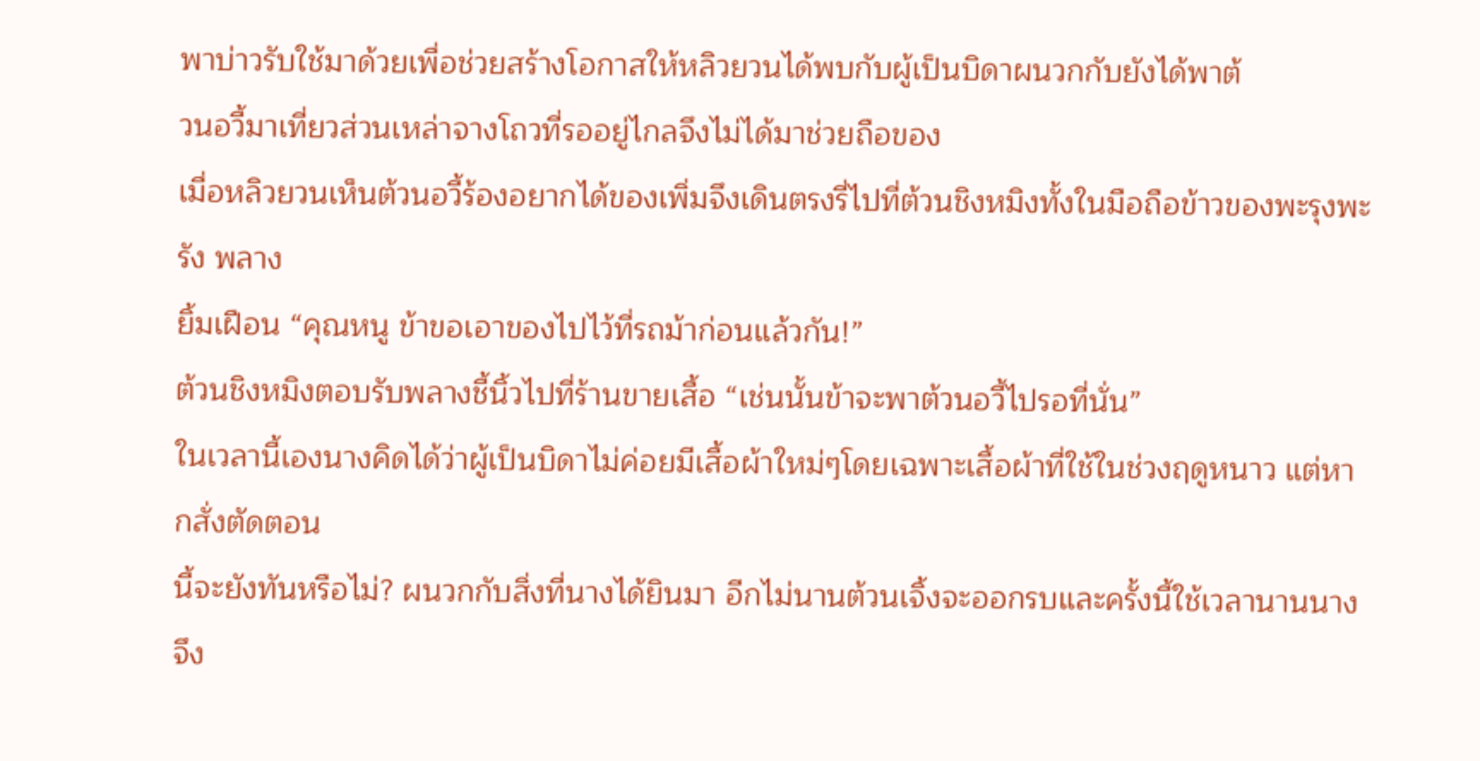พาบ่าวรับใช้มาด้วยเพื่อช่วยสร้างโอกาสให้หลิวยวนได้พบกับผู้เป็นบิดาผนวกกับยังได้พาต้
วนอวี้มาเที่ยวส่วนเหล่าจางโถวที่รออยู่ไกลจึงไม่ได้มาช่วยถือของ
เมื่อหลิวยวนเห็นต้วนอวี้ร้องอยากได้ของเพิ่มจึงเดินตรงรี่ไปที่ต้วนชิงหมิงทั้งในมือถือข้าวของพะรุงพะรัง พลาง
ยิ้มเฝือน “คุณหนู ข้าขอเอาของไปไว้ที่รถม้าก่อนแล้วกัน!”
ต้วนชิงหมิงตอบรับพลางชี้นิ้วไปที่ร้านขายเสื้อ “เช่นนั้นข้าจะพาต้วนอวี้ไปรอที่นั่น”
ในเวลานี้เองนางคิดได้ว่าผู้เป็นบิดาไม่ค่อยมีเสื้อผ้าใหม่ๆโดยเฉพาะเสื้อผ้าที่ใช้ในช่วงฤดูหนาว แต่หากสั่งตัดตอน
นี้จะยังทันหรือไม่? ผนวกกับสิ่งที่นางได้ยินมา อีกไม่นานต้วนเจิ้งจะออกรบและครั้งนี้ใช้เวลานานนางจึง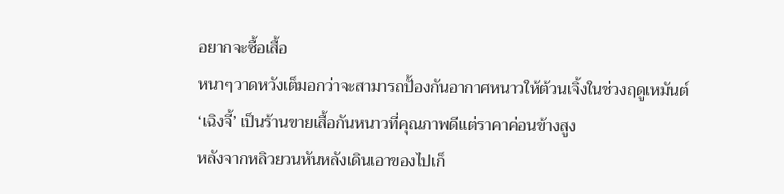อยากจะซื้อเสื้อ
หนาๆวาดหวังเต็มอกว่าจะสามารถปั้องกันอากาศหนาวให้ต้วนเจิ้งในช่วงฤดูเหมันต์
‘เฉิงจี้’ เป็นร้านขายเสื้อกันหนาวที่คุณภาพดีแต่ราคาค่อนข้างสูง
หลังจากหลิวยวนหันหลังเดินเอาของไปเก็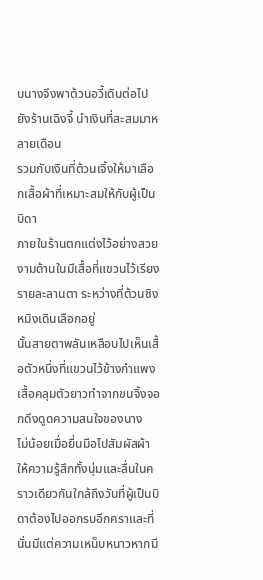บนางจึงพาต้วนอวี้เดินต่อไปยังร้านเฉิงจี้ นำเงินที่สะสมมาหลายเดือน
รวมกับเงินที่ต้วนเจิ้งให้มาเลือกเสื้อผ้าที่เหมาะสมให้กับผู้เป็นบิดา
ภายในร้านตกแต่งไว้อย่างสวยงามด้านในมีเสื้อที่แขวนไว้เรียงรายละลานตา ระหว่างที่ต้วนชิงหมิงเดินเลือกอยู่
นั้นสายตาพลันเหลือบไปเห็นเสื้อตัวหนึ่งที่แขวนไว้ข้างกำแพง เสื้อคลุมตัวยาวทำจากขนจิ้งจอกดึงดูดความสนใจของนาง
ไม่น้อยเมื่อยื่นมือไปสัมผัสผ้าให้ความรู้สึกทั้งนุ่มและลื่นในคราวเดียวกันใกล้ถึงวันที่ผู้เป็นบิดาต้องไปออกรบอีกคราและที่
นั่นมีแต่ความเหน็บหนาวหากมี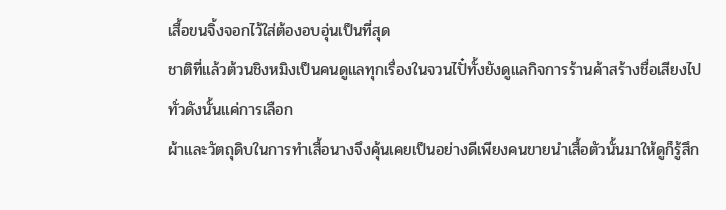เสื้อขนจิ้งจอกไว้ใส่ต้องอบอุ่นเป็นที่สุด
ชาติที่แล้วต้วนชิงหมิงเป็นคนดูแลทุกเรื่องในจวนไปั๋ทั้งยังดูแลกิจการร้านค้าสร้างชื่อเสียงไปทั่วดังนั้นแค่การเลือก
ผ้าและวัตถุดิบในการทำเสื้อนางจึงคุ้นเคยเป็นอย่างดีเพียงคนขายนำเสื้อตัวนั้นมาให้ดูก็รู้สึก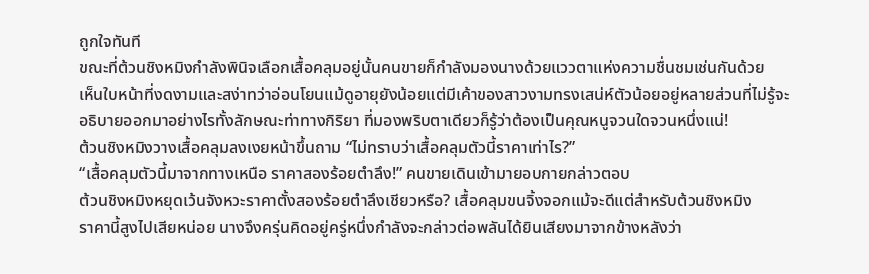ถูกใจทันที
ขณะที่ต้วนชิงหมิงกำลังพินิจเลือกเสื้อคลุมอยู่นั้นคนขายก็กำลังมองนางด้วยแววตาแห่งความชื่นชมเช่นกันด้วย
เห็นใบหน้าที่งดงามและสง่าทว่าอ่อนโยนแม้ดูอายุยังน้อยแต่มีเค้าของสาวงามทรงเสน่ห์ตัวน้อยอยู่หลายส่วนที่ไม่รู้จะ
อธิบายออกมาอย่างไรทั้งลักษณะท่าทางกิริยา ที่มองพริบตาเดียวก็รู้ว่าต้องเป็นคุณหนูจวนใดจวนหนึ่งแน่!
ต้วนชิงหมิงวางเสื้อคลุมลงเงยหน้าขึ้นถาม “ไม่ทราบว่าเสื้อคลุมตัวนี้ราคาเท่าไร?”
“เสื้อคลุมตัวนี้มาจากทางเหนือ ราคาสองร้อยตำลึง!” คนขายเดินเข้ามายอบกายกล่าวตอบ
ต้วนชิงหมิงหยุดเว้นจังหวะราคาตั้งสองร้อยตำลึงเชียวหรือ? เสื้อคลุมขนจิ้งจอกแม้จะดีแต่สำหรับต้วนชิงหมิง
ราคานี้สูงไปเสียหน่อย นางจึงครุ่นคิดอยู่ครู่หนึ่งกำลังจะกล่าวต่อพลันได้ยินเสียงมาจากข้างหลังว่า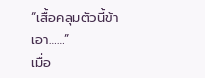“เสื้อคลุมตัวนี้ข้า
เอา……”
เมื่อ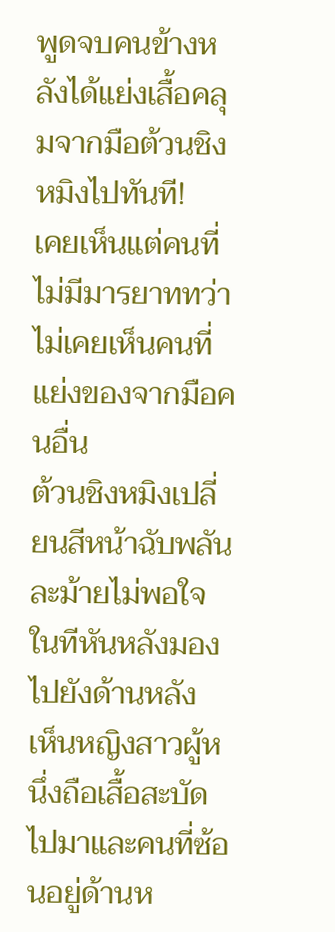พูดจบคนข้างหลังได้แย่งเสื้อคลุมจากมือต้วนชิงหมิงไปทันที!
เคยเห็นแต่คนที่ไม่มีมารยาททว่าไม่เคยเห็นคนที่แย่งของจากมือคนอื่น
ต้วนชิงหมิงเปลี่ยนสีหน้าฉับพลันละม้ายไม่พอใจในทีหันหลังมองไปยังด้านหลัง
เห็นหญิงสาวผู้หนึ่งถือเสื้อสะบัดไปมาและคนที่ซ้อนอยู่ด้านห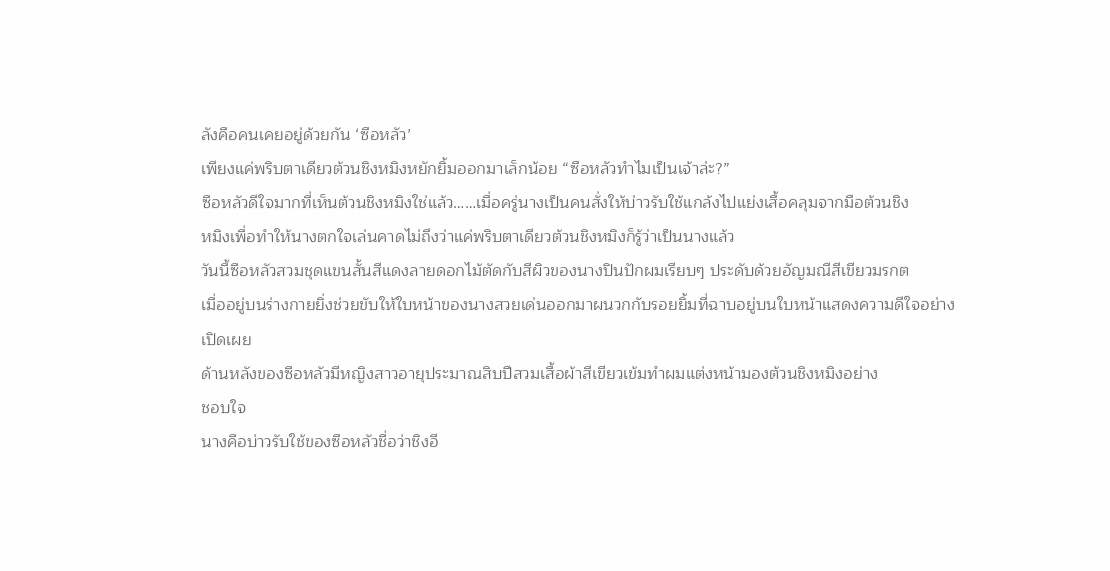ลังคือคนเคยอยู่ด้วยกัน ‘ซือหลัว’
เพียงแค่พริบตาเดียวต้วนชิงหมิงหยักยิ้มออกมาเล็กน้อย “ซือหลัวทำไมเป็นเจ้าล่ะ?”
ซือหลัวดีใจมากที่เห็นต้วนชิงหมิงใช่แล้ว……เมื่อครู่นางเป็นคนสั่งให้บ่าวรับใช้แกล้งไปแย่งเสื้อคลุมจากมือต้วนชิง
หมิงเพื่อทำให้นางตกใจเล่นคาดไม่ถึงว่าแค่พริบตาเดียวต้วนชิงหมิงก็รู้ว่าเป็นนางแล้ว
วันนี้ซือหลัวสวมชุดแขนสั้นสีแดงลายดอกไม้ตัดกับสีผิวของนางปินปักผมเรียบๆ ประดับด้วยอัญมณีสีเขียวมรกต
เมื่ออยู่บนร่างกายยิ่งช่วยขับให้ใบหน้าของนางสวยเด่นออกมาผนวกกับรอยยิ้มที่ฉาบอยู่บนใบหน้าแสดงความดีใจอย่าง
เปิดเผย
ด้านหลังของซือหลัวมีหญิงสาวอายุประมาณสิบปีสวมเสื้อผ้าสีเขียวเข้มทำผมแต่งหน้ามองต้วนชิงหมิงอย่าง
ชอบใจ
นางคือบ่าวรับใช้ของซือหลัวชื่อว่าชิงอี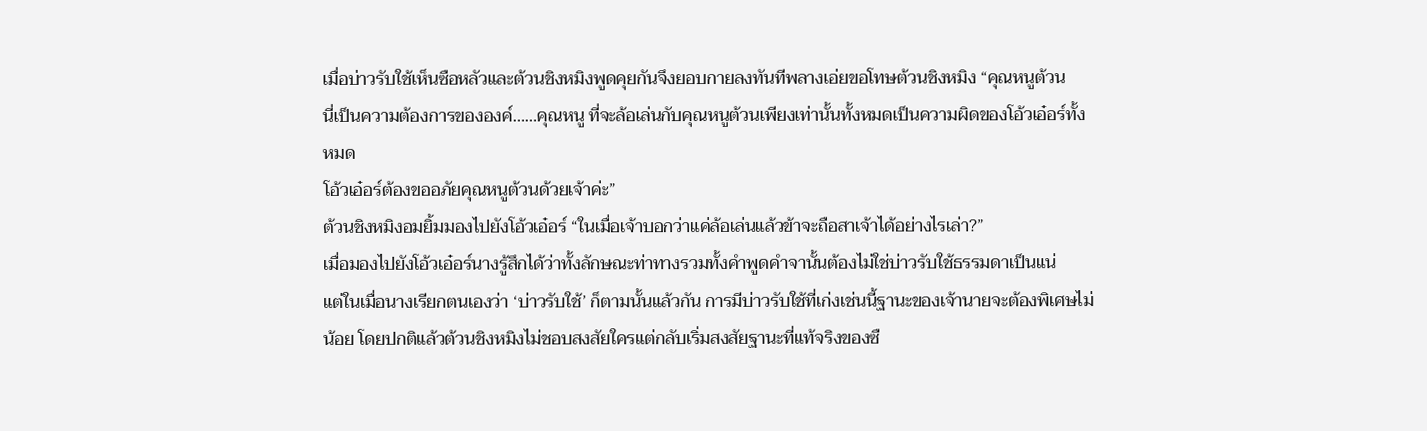เมื่อบ่าวรับใช้เห็นซือหลัวและต้วนชิงหมิงพูดคุยกันจึงยอบกายลงทันทีพลางเอ่ยขอโทษต้วนชิงหมิง “คุณหนูต้วน
นี่เป็นความต้องการขององค์……คุณหนู ที่จะล้อเล่นกับคุณหนูต้วนเพียงเท่านั้นทั้งหมดเป็นความผิดของโอ้วเอ๋อร์ทั้งหมด
โอ้วเอ๋อร์ต้องขออภัยคุณหนูต้วนด้วยเจ้าค่ะ”
ต้วนชิงหมิงอมยิ้มมองไปยังโอ้วเอ๋อร์ “ในเมื่อเจ้าบอกว่าแค่ล้อเล่นแล้วข้าจะถือสาเจ้าได้อย่างไรเล่า?”
เมื่อมองไปยังโอ้วเอ๋อร์นางรู้สึกได้ว่าทั้งลักษณะท่าทางรวมทั้งคำพูดคำจานั้นต้องไม่ใช่บ่าวรับใช้ธรรมดาเป็นแน่
แต่ในเมื่อนางเรียกตนเองว่า ‘บ่าวรับใช้’ ก็ตามนั้นแล้วกัน การมีบ่าวรับใช้ที่เก่งเช่นนี้ฐานะของเจ้านายจะต้องพิเศษไม่
น้อย โดยปกติแล้วต้วนชิงหมิงไม่ชอบสงสัยใครแต่กลับเริ่มสงสัยฐานะที่แท้จริงของซื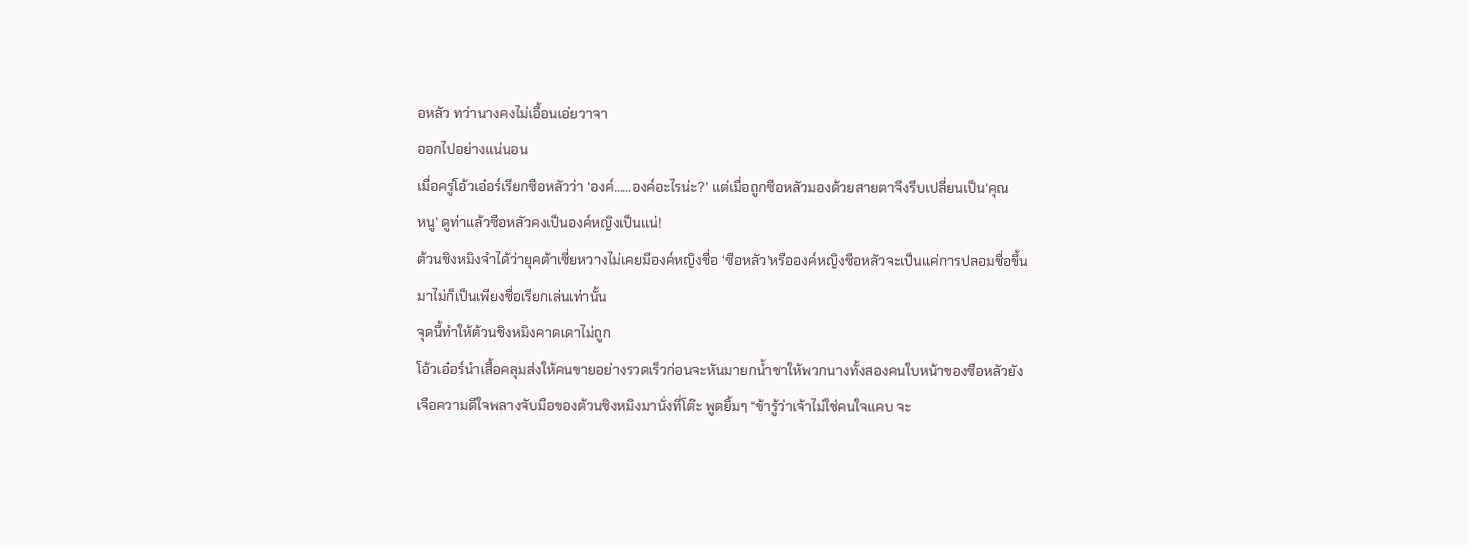อหลัว ทว่านางคงไม่เอื้อนเอ่ยวาจา
ออกไปอย่างแน่นอน
เมื่อครู่โอ้วเอ๋อร์เรียกซือหลัวว่า ‘องค์……องค์อะไรน่ะ?’ แต่เมื่อถูกซือหลัวมองด้วยสายตาจึงรีบเปลี่ยนเป็น‘คุณ
หนู’ ดูท่าแล้วซือหลัวคงเป็นองค์หญิงเป็นแน่!
ต้วนชิงหมิงจำได้ว่ายุคต้าเซี่ยหวางไม่เคยมีองค์หญิงชื่อ ‘ซือหลัว’หรือองค์หญิงซือหลัวจะเป็นแค่การปลอมชื่อขึ้น
มาไม่ก็เป็นเพียงชื่อเรียกเล่นเท่านั้น
จุดนี้ทำให้ต้วนชิงหมิงคาดเดาไม่ถูก
โอ้วเอ๋อร์นำเสื้อคลุมส่งให้คนขายอย่างรวดเร็วก่อนจะหันมายกนํ้าชาให้พวกนางทั้งสองคนใบหน้าของซือหลัวยัง
เจือความดีใจพลางจับมือของต้วนชิงหมิงมานั่งที่โต๊ะ พูดยิ้มๆ “ข้ารู้ว่าเจ้าไม่ใช่คนใจแคบ จะ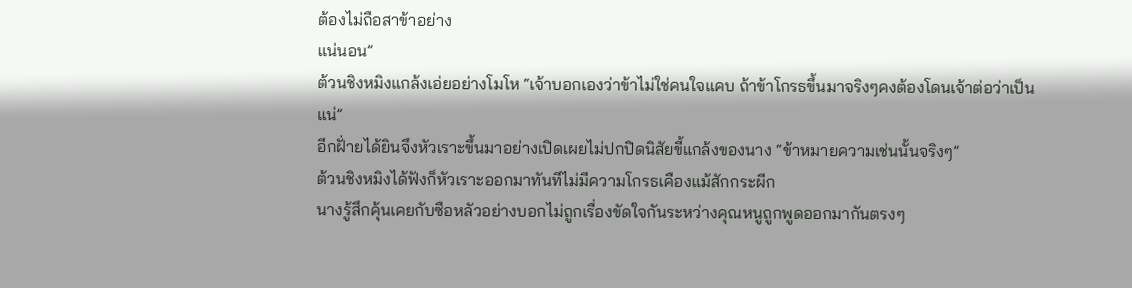ต้องไม่ถือสาข้าอย่าง
แน่นอน”
ต้วนชิงหมิงแกล้งเอ่ยอย่างโมโห “เจ้าบอกเองว่าข้าไม่ใช่คนใจแคบ ถ้าข้าโกรธขึ้นมาจริงๆคงต้องโดนเจ้าต่อว่าเป็น
แน่”
อีกฝั่ายได้ยินจึงหัวเราะขึ้นมาอย่างเปิดเผยไม่ปกปิดนิสัยขี้แกล้งของนาง “ข้าหมายความเช่นนั้นจริงๆ”
ต้วนชิงหมิงได้ฟังก็หัวเราะออกมาทันทีไม่มีความโกรธเคืองแม้สักกระผีก
นางรู้สึกคุ้นเคยกับซือหลัวอย่างบอกไม่ถูกเรื่องขัดใจกันระหว่างคุณหนูถูกพูดออกมากันตรงๆ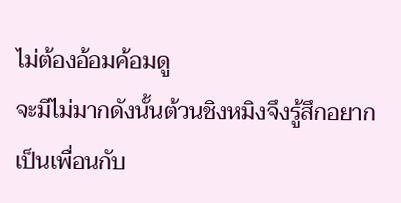ไม่ต้องอ้อมค้อมดู
จะมีไม่มากดังนั้นต้วนชิงหมิงจึงรู้สึกอยากเป็นเพื่อนกับ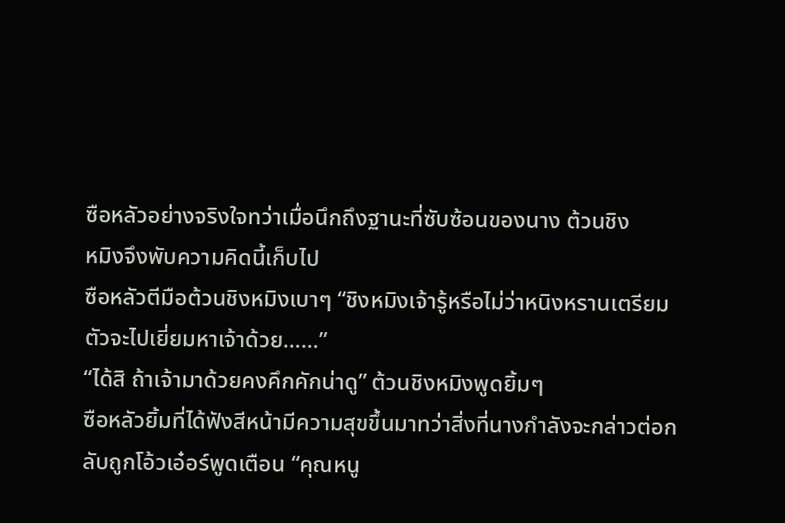ซือหลัวอย่างจริงใจทว่าเมื่อนึกถึงฐานะที่ซับซ้อนของนาง ต้วนชิง
หมิงจึงพับความคิดนี้เก็บไป
ซือหลัวตีมือต้วนชิงหมิงเบาๆ “ชิงหมิงเจ้ารู้หรือไม่ว่าหนิงหรานเตรียมตัวจะไปเยี่ยมหาเจ้าด้วย……”
“ได้สิ ถ้าเจ้ามาด้วยคงคึกคักน่าดู” ต้วนชิงหมิงพูดยิ้มๆ
ซือหลัวยิ้มที่ได้ฟังสีหน้ามีความสุขขึ้นมาทว่าสิ่งที่นางกำลังจะกล่าวต่อกลับถูกโอ้วเอ๋อร์พูดเตือน “คุณหนู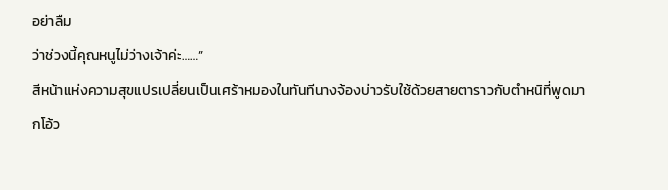อย่าลืม
ว่าช่วงนี้คุณหนูไม่ว่างเจ้าค่ะ……”
สีหน้าแห่งความสุขแปรเปลี่ยนเป็นเศร้าหมองในทันทีนางจ้องบ่าวรับใช้ด้วยสายตาราวกับตำหนิที่พูดมากโอ้ว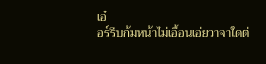เอ๋
อร์รีบก้มหน้าไม่เอื้อนเอ่ยวาจาใดต่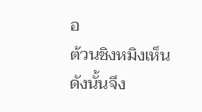อ
ต้วนชิงหมิงเห็นดังนั้นจึง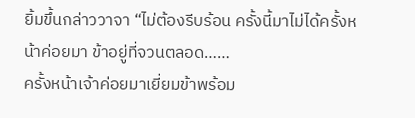ยิ้มขึ้นกล่าววาจา “ไม่ต้องรีบร้อน ครั้งนี้มาไม่ได้ครั้งหน้าค่อยมา ข้าอยู่ที่จวนตลอด……
ครั้งหน้าเจ้าค่อยมาเยี่ยมข้าพร้อม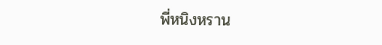พี่หนิงหราน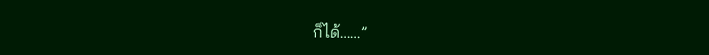ก็ได้……”